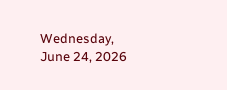Wednesday, June 24, 2026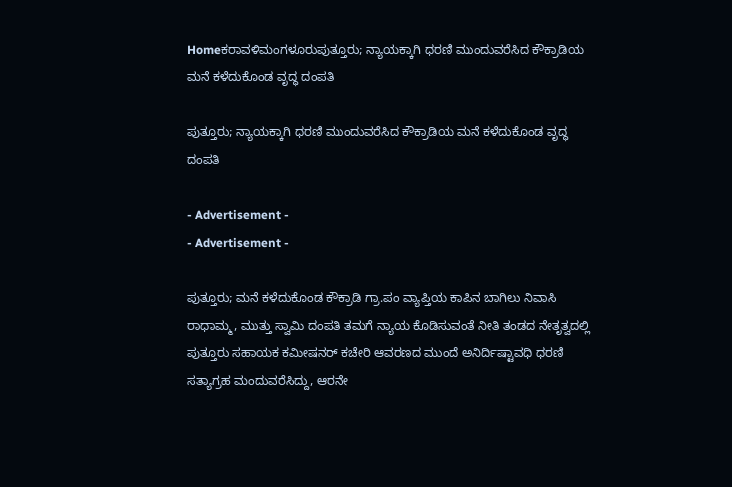Homeಕರಾವಳಿಮಂಗಳೂರುಪುತ್ತೂರು; ನ್ಯಾಯಕ್ಕಾಗಿ ಧರಣಿ ಮುಂದುವರೆಸಿದ ಕೌಕ್ರಾಡಿಯ ಮನೆ ಕಳೆದುಕೊಂಡ ವೃದ್ಧ ದಂಪತಿ

ಪುತ್ತೂರು; ನ್ಯಾಯಕ್ಕಾಗಿ ಧರಣಿ ಮುಂದುವರೆಸಿದ ಕೌಕ್ರಾಡಿಯ ಮನೆ ಕಳೆದುಕೊಂಡ ವೃದ್ಧ ದಂಪತಿ

- Advertisement -
- Advertisement -

ಪುತ್ತೂರು; ಮನೆ ಕಳೆದುಕೊಂಡ ಕೌಕ್ರಾಡಿ ಗ್ರಾ.ಪಂ ವ್ಯಾಪ್ತಿಯ ಕಾಪಿನ ಬಾಗಿಲು ನಿವಾಸಿ ರಾಧಾಮ್ಮ, ಮುತ್ತು ಸ್ವಾಮಿ ದಂಪತಿ ತಮಗೆ ನ್ಯಾಯ ಕೊಡಿಸುವಂತೆ ನೀತಿ ತಂಡದ ನೇತೃತ್ವದಲ್ಲಿ ಪುತ್ತೂರು ಸಹಾಯಕ ಕಮೀಷನರ್ ಕಚೇರಿ ಆವರಣದ ಮುಂದೆ ಅನಿರ್ದಿಷ್ಟಾವಧಿ ಧರಣಿ ಸತ್ಯಾಗ್ರಹ ಮಂದುವರೆಸಿದ್ದು, ಆರನೇ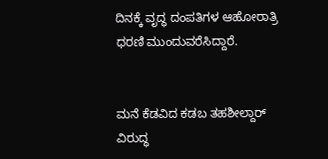ದಿನಕ್ಕೆ ವೃದ್ಧ ದಂಪತಿಗಳ ಆಹೋರಾತ್ರಿ ಧರಣಿ ಮುಂದುವರೆಸಿದ್ದಾರೆ.


ಮನೆ ಕೆಡವಿದ ಕಡಬ ತಹಶೀಲ್ದಾರ್ ವಿರುದ್ಧ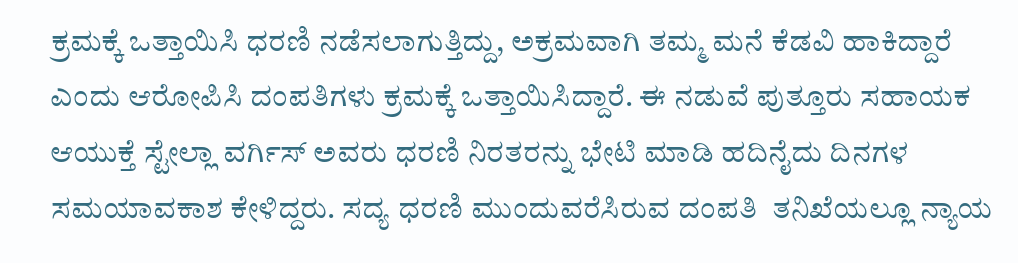ಕ್ರಮಕ್ಕೆ ಒತ್ತಾಯಿಸಿ‌ ಧರಣಿ ನಡೆಸಲಾಗುತ್ತಿದ್ದು, ಅಕ್ರಮವಾಗಿ‌ ತಮ್ಮ ಮನೆ ಕೆಡವಿ ಹಾಕಿದ್ದಾರೆ ಎಂದು ಆರೋಪಿಸಿ‌ ದಂಪತಿಗಳು ಕ್ರಮಕ್ಕೆ ಒತ್ತಾಯಿಸಿದ್ದಾರೆ. ಈ ನಡುವೆ ಪುತ್ತೂರು ಸಹಾಯಕ ಆಯುಕ್ತೆ ಸ್ಟೇಲ್ಲಾ ವರ್ಗಿಸ್ ಅವರು ಧರಣಿ ನಿರತರನ್ನು ಭೇಟಿ ಮಾಡಿ ಹದಿನೈದು ದಿನಗಳ ಸಮಯಾವಕಾಶ ಕೇಳಿದ್ದರು. ಸದ್ಯ ಧರಣಿ ಮುಂದುವರೆಸಿರುವ ದಂಪತಿ  ತನಿಖೆಯಲ್ಲೂ ನ್ಯಾಯ‌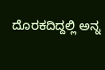ದೊರಕದಿದ್ದಲ್ಲಿ ಅನ್ನ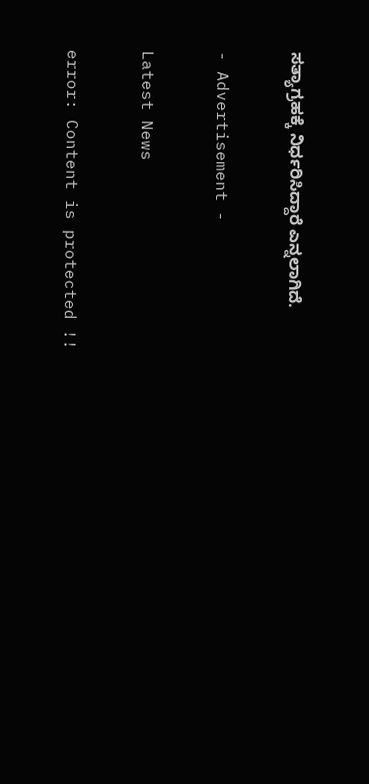ಸತ್ಯಾಗ್ರಹಕ್ಕೆ ನಿರ್ಧರಿಸಿದ್ದಾರೆ ಎನ್ನಲಾಗಿದೆ.

- Advertisement -

Latest News

error: Content is protected !!